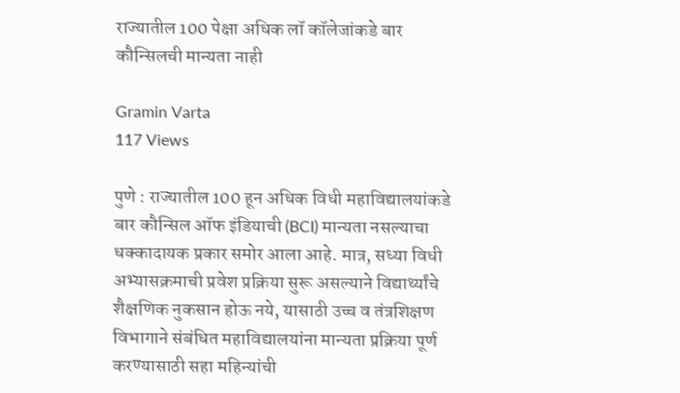राज्यातील 100 पेक्षा अधिक लॉ कॉलेजांकडे बार कौन्सिलची मान्यता नाही

Gramin Varta
117 Views

पुणे : राज्यातील 100 हून अधिक विधी महाविद्यालयांकडे बार कौन्सिल ऑफ इंडियाची (BCI) मान्यता नसल्याचा धक्कादायक प्रकार समोर आला आहे. मात्र, सध्या विधी अभ्यासक्रमाची प्रवेश प्रक्रिया सुरू असल्याने विद्यार्थ्यांचे शैक्षणिक नुकसान होऊ नये, यासाठी उच्च व तंत्रशिक्षण विभागाने संबंधित महाविद्यालयांना मान्यता प्रक्रिया पूर्ण करण्यासाठी सहा महिन्यांची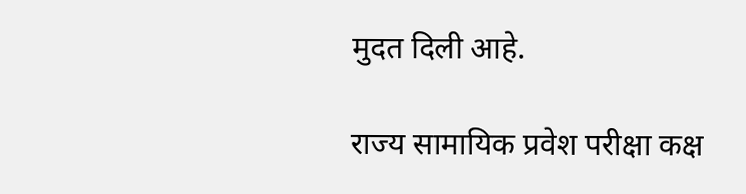मुदत दिली आहे.

राज्य सामायिक प्रवेश परीक्षा कक्ष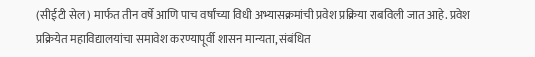(सीईटी सेल) मार्फत तीन वर्षे आणि पाच वर्षांच्या विधी अभ्यासक्रमांची प्रवेश प्रक्रिया राबविली जात आहे. प्रवेश प्रक्रियेत महाविद्यालयांचा समावेश करण्यापूर्वी शासन मान्यता, संबंधित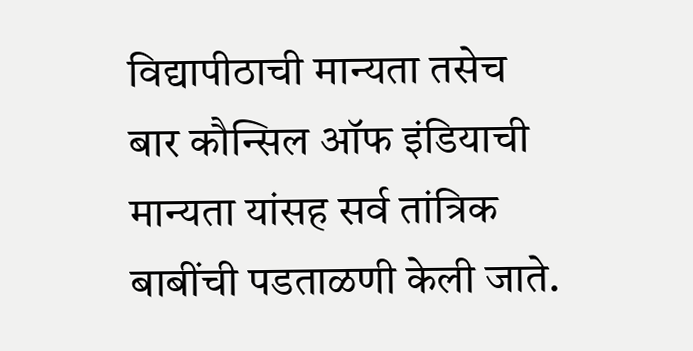विद्यापीठाची मान्यता तसेच बार कौन्सिल ऑफ इंडियाची मान्यता यांसह सर्व तांत्रिक बाबींची पडताळणी केली जाते.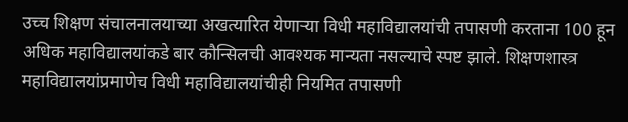उच्च शिक्षण संचालनालयाच्या अखत्यारित येणाऱ्या विधी महाविद्यालयांची तपासणी करताना 100 हून अधिक महाविद्यालयांकडे बार कौन्सिलची आवश्यक मान्यता नसल्याचे स्पष्ट झाले. शिक्षणशास्त्र महाविद्यालयांप्रमाणेच विधी महाविद्यालयांचीही नियमित तपासणी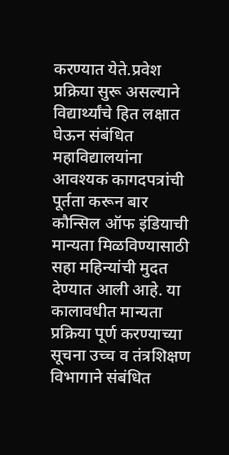करण्यात येते.प्रवेश प्रक्रिया सुरू असल्याने विद्यार्थ्यांचे हित लक्षात घेऊन संबंधित महाविद्यालयांना आवश्यक कागदपत्रांची पूर्तता करून बार कौन्सिल ऑफ इंडियाची मान्यता मिळविण्यासाठी सहा महिन्यांची मुदत देण्यात आली आहे. या कालावधीत मान्यता प्रक्रिया पूर्ण करण्याच्या सूचना उच्च व तंत्रशिक्षण विभागाने संबंधित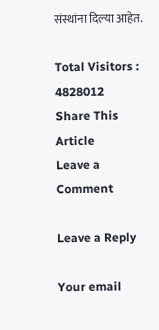संस्थांना दिल्या आहेत.

Total Visitors :
4828012
Share This Article
Leave a Comment

Leave a Reply

Your email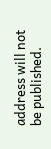address will not be published.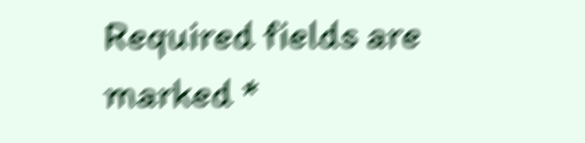Required fields are marked *